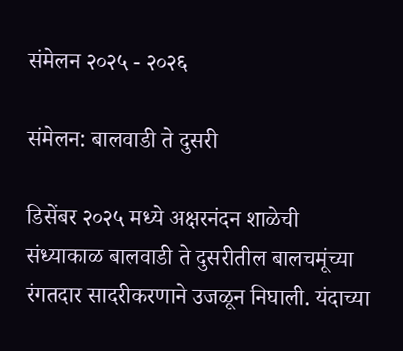संमेलन २०२५ - २०२६

संमेलन: बालवाडी ते दुसरी

डिसेंबर २०२५ मध्ये अक्षरनंदन शाळेची संध्याकाळ बालवाडी ते दुसरीतील बालचमूंच्या रंगतदार सादरीकरणाने उजळून निघाली. यंदाच्या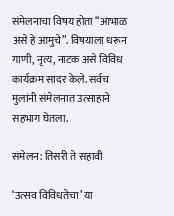संमेलनाचा विषय होता “आभाळ असे हे आमुचे”. विषयाला धरून गाणी, नृत्य, नाटक असे विविध कार्यक्रम सादर केले. सर्वच मुलांनी संमेलनात उत्साहाने सहभाग घेतला.

संमेलन: तिसरी ते सहावी

‘उत्सव विविधतेचा’ या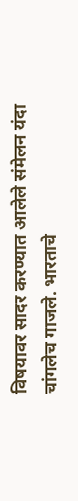विषयावर सादर करण्यात आलेले संमेलन यंदा चांगलेच गाजले. भारताचे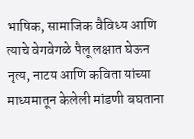भाषिक, सामाजिक वैविध्य आणि त्याचे वेगवेगळे पैलू लक्षात घेऊन नृत्य, नाटय आणि कविता यांच्या माध्यमातून केलेली मांडणी बघताना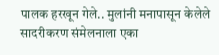पालक हरखून गेले.. मुलांनी मनापासून केलेले सादरीकरण संमेलनाला एका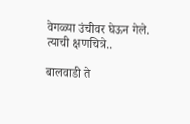वेगळ्या उंचीवर घेऊन गेले. त्याची क्षणचित्रे..

बालवाडी ते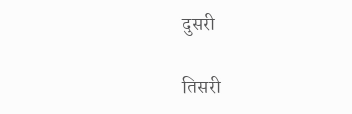दुसरी

तिसरी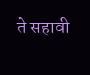ते सहावी